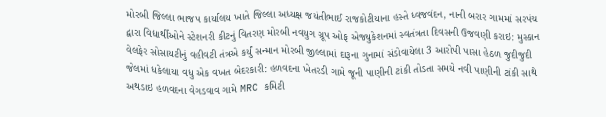મોરબી જિલ્લા ભાજપ કાર્યાલય ખાતે જિલ્લા અધ્યક્ષ જયંતીભાઈ રાજકોટીયાના હસ્તે ધ્વજવંદન, નાની બરાર ગામમાં સરપંચ દ્વારા વિદ્યાર્થીઓને સ્ટેશનરી કીટનું વિતરણ મોરબી નવયુગ ગ્રૂપ ઓફ એજ્યુકેશનમાં સ્વતંત્રતા દિવસની ઉજવણી કરાઇ: મુસ્કાન વેલફેર સોસાયટીનું વહીવટી તંત્રએ કર્યું સન્માન મોરબી જીલ્લામાં દારૂના ગુનામાં સંડોવાયેલા 3 આરોપી પાસા હેઠળ જુદીજુદી જેલમાં ધકેલાયા વધુ એક વખત બેદરકારી: હળવદના ખેતરડી ગામે જૂની પાણીની ટાંકી તોડતા સમયે નવી પાણીની ટાંકી સાથે અથડાઇ હળવદના વેગડવાવ ગામે MRC કમિટી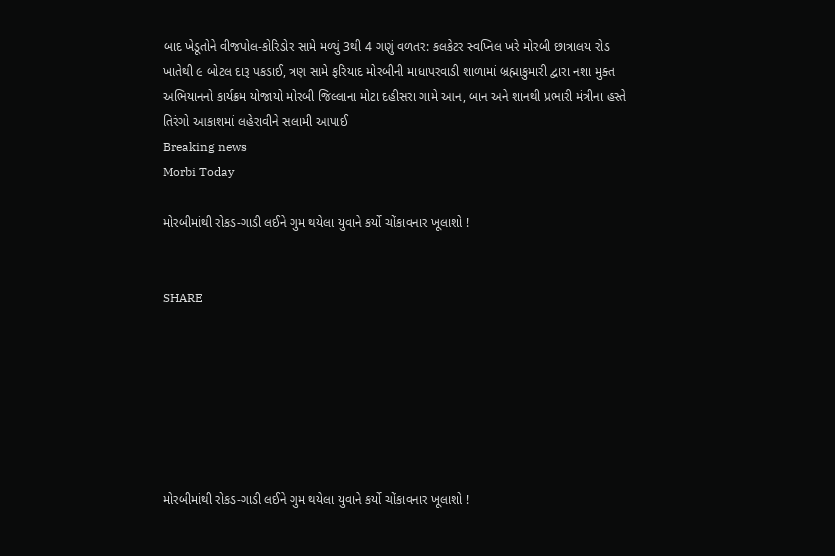બાદ ખેડૂતોને વીજપોલ-કોરિડોર સામે મળ્યું 3થી 4 ગણું વળતર: કલકેટર સ્વપ્નિલ ખરે મોરબી છાત્રાલય રોડ ખાતેથી ૯ બોટલ દારૂ પકડાઈ, ત્રણ સામે ફરિયાદ મોરબીની માધાપરવાડી શાળામાં બ્રહ્માકુમારી દ્વારા નશા મુક્ત અભિયાનનો કાર્યક્રમ યોજાયો મોરબી જિલ્લાના મોટા દહીસરા ગામે આન, બાન અને શાનથી પ્રભારી મંત્રીના હસ્તે તિરંગો આકાશમાં લહેરાવીને સલામી આપાઈ
Breaking news
Morbi Today

મોરબીમાંથી રોકડ-ગાડી લઈને ગુમ થયેલા યુવાને કર્યો ચોંકાવનાર ખૂલાશો !


SHARE







મોરબીમાંથી રોકડ-ગાડી લઈને ગુમ થયેલા યુવાને કર્યો ચોંકાવનાર ખૂલાશો !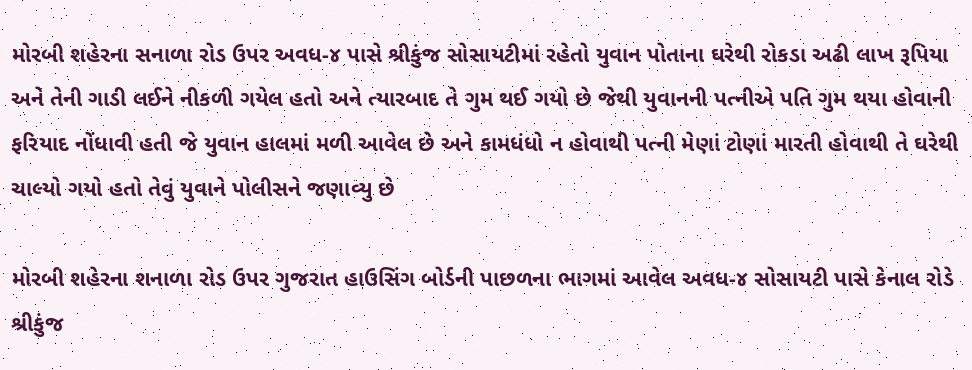મોરબી શહેરના સનાળા રોડ ઉપર અવધ-૪ પાસે શ્રીકુંજ સોસાયટીમાં રહેતો યુવાન પોતાના ઘરેથી રોકડા અઢી લાખ રૂપિયા અને તેની ગાડી લઈને નીકળી ગયેલ હતો અને ત્યારબાદ તે ગુમ થઈ ગયો છે જેથી યુવાનની પત્નીએ પતિ ગુમ થયા હોવાની ફરિયાદ નોંધાવી હતી જે યુવાન હાલમાં મળી આવેલ છે અને કામધંધો ન હોવાથી પત્ની મેણાં ટોણાં મારતી હોવાથી તે ઘરેથી ચાલ્યો ગયો હતો તેવું યુવાને પોલીસને જણાવ્યુ છે

મોરબી શહેરના શનાળા રોડ ઉપર ગુજરાત હાઉસિંગ બોર્ડની પાછળના ભાગમાં આવેલ અવધ-૪ સોસાયટી પાસે કેનાલ રોડે શ્રીકુંજ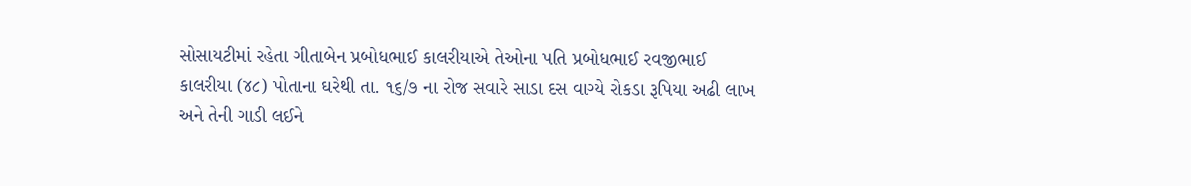સોસાયટીમાં રહેતા ગીતાબેન પ્રબોધભાઈ કાલરીયાએ તેઓના પતિ પ્રબોધભાઈ રવજીભાઈ કાલરીયા (૪૮) પોતાના ઘરેથી તા. ૧૬/૭ ના રોજ સવારે સાડા દસ વાગ્યે રોકડા રૂપિયા અઢી લાખ અને તેની ગાડી લઈને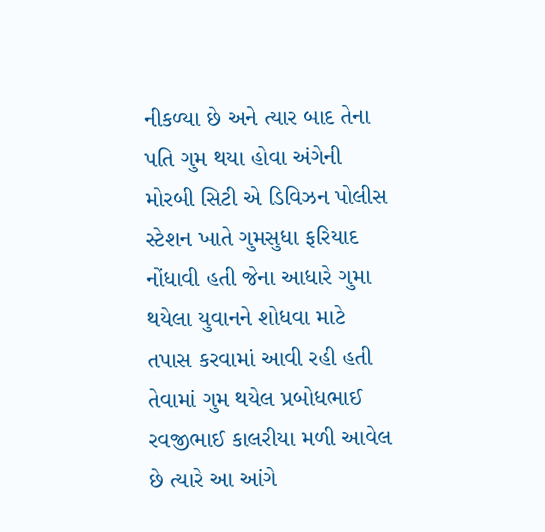નીકળ્યા છે અને ત્યાર બાદ તેના પતિ ગુમ થયા હોવા અંગેની મોરબી સિટી એ ડિવિઝન પોલીસ સ્ટેશન ખાતે ગુમસુધા ફરિયાદ નોંધાવી હતી જેના આધારે ગુમા થયેલા યુવાનને શોધવા માટે તપાસ કરવામાં આવી રહી હતી તેવામાં ગુમ થયેલ પ્રબોધભાઈ રવજીભાઈ કાલરીયા મળી આવેલ છે ત્યારે આ આંગે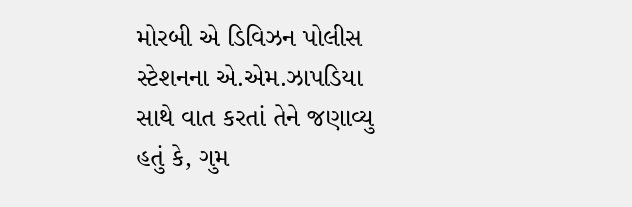મોરબી એ ડિવિઝન પોલીસ સ્ટેશનના એ.એમ.ઝાપડિયા સાથે વાત કરતાં તેને જણાવ્યુ હતું કે, ગુમ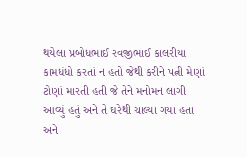થયેલા પ્રબોધભાઈ રવજીભાઈ કાલરીયા કામધંધો કરતાં ન હતો જેથી કરીને પત્ની મેણાં ટોણાં મારતી હતી જે તેને મનોમન લાગી આવ્યું હતું અને તે ઘરેથી ચાલ્યા ગયા હતા અને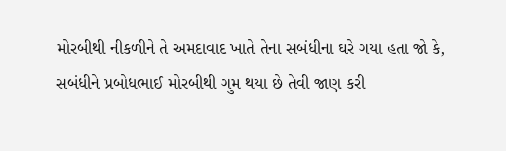મોરબીથી નીકળીને તે અમદાવાદ ખાતે તેના સબંધીના ઘરે ગયા હતા જો કે, સબંધીને પ્રબોધભાઈ મોરબીથી ગુમ થયા છે તેવી જાણ કરી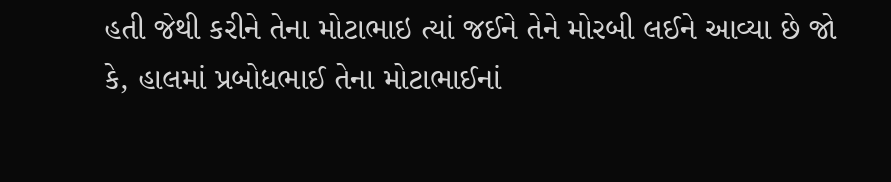હતી જેથી કરીને તેના મોટાભાઇ ત્યાં જઈને તેને મોરબી લઈને આવ્યા છે જો કે, હાલમાં પ્રબોધભાઈ તેના મોટાભાઈનાં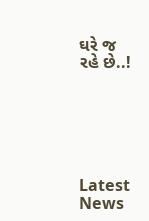ઘરે જ રહે છે..!






Latest News